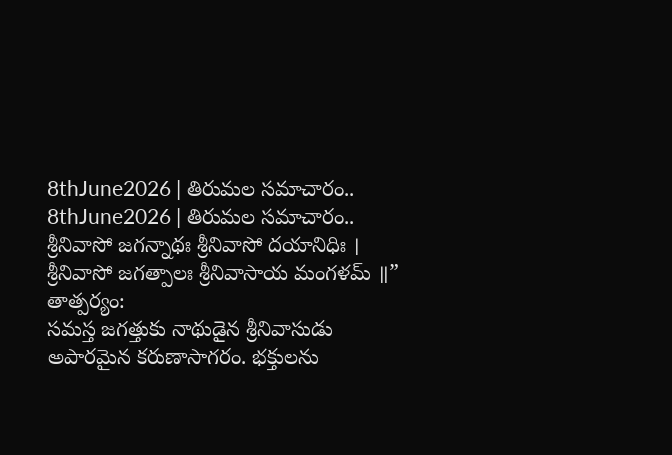8thJune2026 | తిరుమల సమాచారం..
8thJune2026 | తిరుమల సమాచారం..
శ్రీనివాసో జగన్నాథః శ్రీనివాసో దయానిధిః ।
శ్రీనివాసో జగత్పాలః శ్రీనివాసాయ మంగళమ్ ॥”
తాత్పర్యం:
సమస్త జగత్తుకు నాథుడైన శ్రీనివాసుడు అపారమైన కరుణాసాగరం. భక్తులను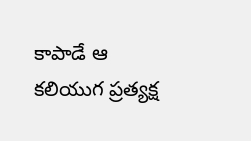కాపాడే ఆ కలియుగ ప్రత్యక్ష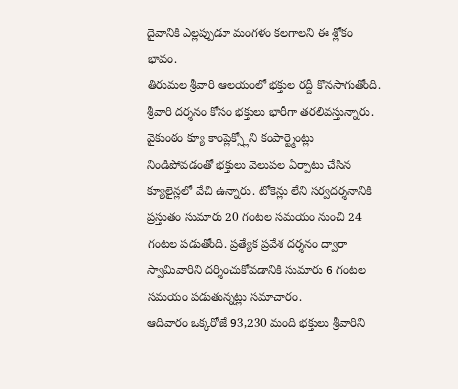దైవానికి ఎల్లప్పుడూ మంగళం కలగాలని ఈ శ్లోకం భావం.
తిరుమల శ్రీవారి ఆలయంలో భక్తుల రద్దీ కొనసాగుతోంది. శ్రీవారి దర్శనం కోసం భక్తులు భారీగా తరలివస్తున్నారు. వైకుంఠం క్యూ కాంప్లెక్స్లోని కంపార్ట్మెంట్లు నిండిపోవడంతో భక్తులు వెలుపల ఏర్పాటు చేసిన క్యూలైన్లలో వేచి ఉన్నారు. టోకెన్లు లేని సర్వదర్శనానికి ప్రస్తుతం సుమారు 20 గంటల సమయం నుంచి 24 గంటల పడుతోంది. ప్రత్యేక ప్రవేశ దర్శనం ద్వారా స్వామివారిని దర్శించుకోవడానికి సుమారు 6 గంటల సమయం పడుతున్నట్లు సమాచారం.
ఆదివారం ఒక్కరోజే 93,230 మంది భక్తులు శ్రీవారిని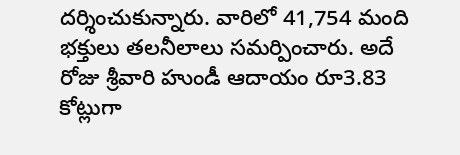దర్శించుకున్నారు. వారిలో 41,754 మంది భక్తులు తలనీలాలు సమర్పించారు. అదే రోజు శ్రీవారి హుండీ ఆదాయం రూ3.83 కోట్లుగా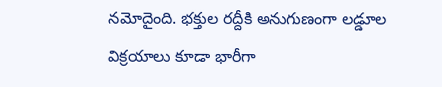నమోదైంది. భక్తుల రద్దీకి అనుగుణంగా లడ్డూల విక్రయాలు కూడా భారీగా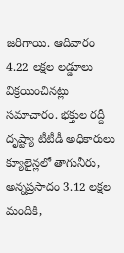జరిగాయి. ఆదివారం 4.22 లక్షల లడ్డూలు విక్రయించినట్లు సమాచారం. భక్తుల రద్దీ దృష్ట్యా టీటీడీ అధికారులు క్యూలైన్లలో తాగునీరు, అన్నప్రసాదం 3.12 లక్షల మందికి,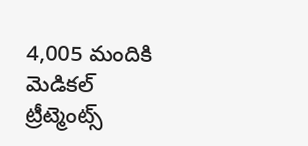4,005 మందికి మెడికల్ ట్రీట్మెంట్స్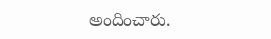అందించారు.